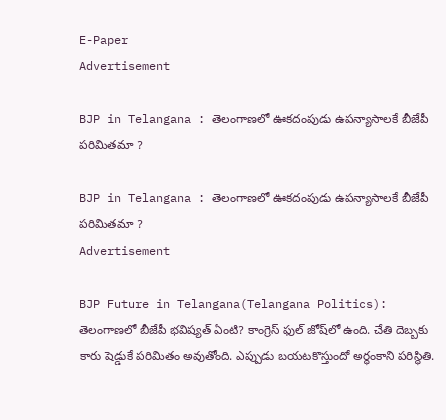E-Paper
Advertisement

BJP in Telangana : తెలంగాణలో ఊకదంపుడు ఉపన్యాసాలకే బీజేపీ పరిమితమా ?

BJP in Telangana : తెలంగాణలో ఊకదంపుడు ఉపన్యాసాలకే బీజేపీ పరిమితమా ?
Advertisement

BJP Future in Telangana(Telangana Politics): తెలంగాణలో బీజేపీ భవిష్యత్ ఏంటి? కాంగ్రెస్ ఫుల్ జోష్‌లో ఉంది. చేతి దెబ్బకు కారు షెడ్డుకే పరిమితం అవుతోంది. ఎప్పుడు బయటకొస్తుందో అర్థంకాని పరిస్థితి.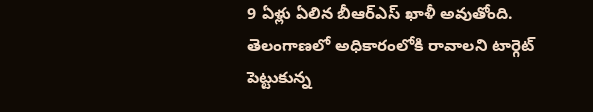9 ఏళ్లు ఏలిన బీఆర్ఎస్ ఖాళీ అవుతోంది. తెలంగాణలో అధికారంలోకి రావాలని టార్గెట్‌ పెట్టుకున్న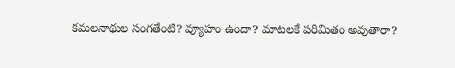కమలనాథుల సంగతేంటి? వ్యూహం ఉందా? మాటలకే పరిమితం అవుతారా?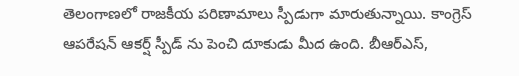తెలంగాణలో రాజకీయ పరిణామాలు స్పీడుగా మారుతున్నాయి. కాంగ్రెస్ ఆపరేషన్ ఆకర్ష్ స్పీడ్ ను పెంచి దూకుడు మీద ఉంది. బీఆర్ఎస్,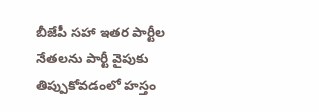బీజేపీ సహా ఇతర పార్టీల నేతలను పార్టీ వైపుకు తిప్పుకోవడంలో హస్తం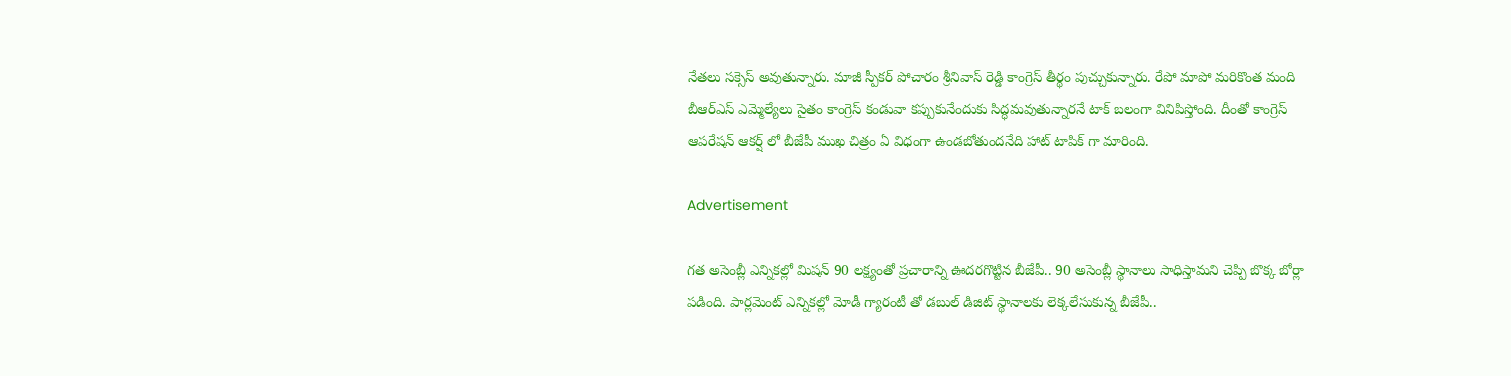నేతలు సక్సెస్ అవుతున్నారు. మాజీ స్పీకర్ పోచారం శ్రీనివాస్ రెడ్డి కాంగ్రెస్ తీర్థం పుచ్చుకున్నారు. రేపో మాపో మరికొంత మంది బీఆర్ఎస్ ఎమ్మెల్యేలు సైతం కాంగ్రెస్ కండువా కప్పుకునేందుకు సిద్ధమవుతున్నారనే టాక్ బలంగా వినిపిస్తోంది. దీంతో కాంగ్రెస్ ఆపరేషన్ ఆకర్ష్ లో బీజేపీ ముఖ చిత్రం ఏ విధంగా ఉండబోతుందనేది హాట్ టాపిక్ గా మారింది.

Advertisement

గత అసెంబ్లీ ఎన్నికల్లో మిషన్ 90 లక్ష్యంతో ప్రచారాన్ని ఊదరగొట్టిన బీజేపీ.. 90 అసెంబ్లీ స్థానాలు సాధిస్తామని చెప్పి బొక్క బోర్లా పడింది. పార్లమెంట్ ఎన్నికల్లో మోడీ గ్యారంటీ తో డబుల్ డిజిట్ స్థానాలకు లెక్కలేసుకున్న బీజేపీ..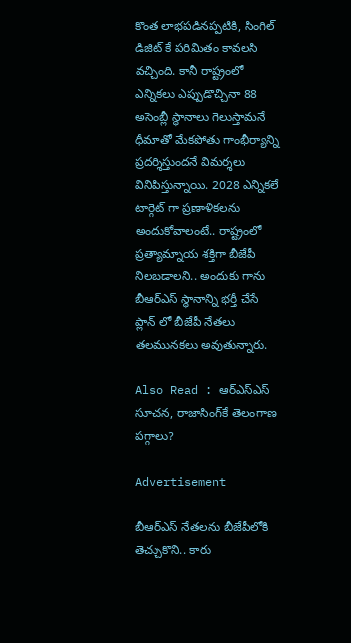కొంత లాభపడినప్పటికి, సింగిల్ డిజిట్ కే పరిమితం కావలసి వచ్చింది. కానీ రాష్ట్రంలో ఎన్నికలు ఎప్పుడొచ్చినా 88 అసెంబ్లీ స్థానాలు గెలుస్తామనే ధీమాతో మేకపోతు గాంభీర్యాన్ని ప్రదర్శిస్తుందనే విమర్శలు వినిపిస్తున్నాయి. 2028 ఎన్నికలే టార్గెట్ గా ప్రణాళికలను అందుకోవాలంటే.. రాష్ట్రంలో ప్రత్యామ్నాయ శక్తిగా బీజేపీ నిలబడాలని.. అందుకు గాను బీఆర్ఎస్ స్థానాన్ని భర్తీ చేసే ప్లాన్ లో బీజేపీ నేతలు తలమునకలు అవుతున్నారు.

Also Read : ఆర్ఎస్ఎస్ సూచన, రాజాసింగ్‌కే తెలంగాణ పగ్గాలు?

Advertisement

బీఆర్ఎస్ నేతలను బీజేపీలోకి తెచ్చుకొని.. కారు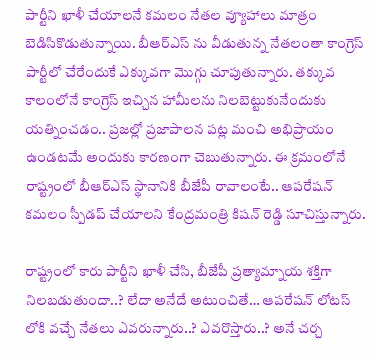పార్టీని ఖాళీ చేయాలనే కమలం నేతల వ్యూహాలు మాత్రం బెడిసికొడుతున్నాయి. బీఆర్ఎస్ ను వీడుతున్న నేతలంతా కాంగ్రెస్ పార్టీలో చేరేందుకే ఎక్కువగా మొగ్గు చూపుతున్నారు. తక్కువ కాలంలోనే కాంగ్రెస్ ఇచ్చిన హామీలను నిలబెట్టుకునేందుకు యత్నించడం.. ప్రజల్లో ప్రజాపాలన పట్ల మంచి అభిప్రాయం ఉండటమే అందుకు కారణంగా చెబుతున్నారు. ఈ క్రమంలోనే రాష్ట్రంలో బీఆర్ఎస్ స్థానానికి బీజేపీ రావాలంటే.. ఆపరేషన్ కమలం స్పీడప్ చేయాలని కేంద్రమంత్రి కిషన్ రెడ్డి సూచిస్తున్నారు.

రాష్ట్రంలో కారు పార్టీని ఖాళీ చేసి, బీజేపీ ప్రత్యామ్నాయ శక్తిగా నిలబడుతుందా..? లేదా అనేదే అటుంచితే… ఆపరేషన్ లోటస్ లోకి వచ్చే నేతలు ఎవరున్నారు..? ఎవరొస్తారు..? అనే చర్చ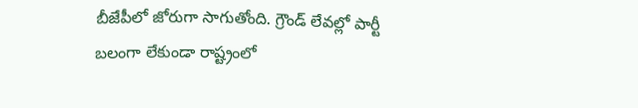బీజేపీలో జోరుగా సాగుతోంది. గ్రౌండ్ లేవల్లో పార్టీ బలంగా లేకుండా రాష్ట్రంలో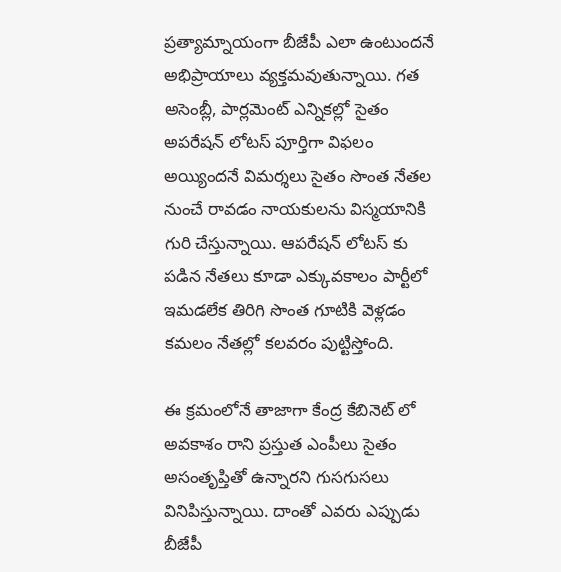ప్రత్యామ్నాయంగా బీజేపీ ఎలా ఉంటుందనే అభిప్రాయాలు వ్యక్తమవుతున్నాయి. గత అసెంబ్లీ, పార్లమెంట్ ఎన్నికల్లో సైతం అపరేషన్ లోటస్ పూర్తిగా విఫలం అయ్యిందనే విమర్శలు సైతం సొంత నేతల నుంచే రావడం నాయకులను విస్మయానికి గురి చేస్తున్నాయి. ఆపరేషన్ లోటస్ కు పడిన నేతలు కూడా ఎక్కువకాలం పార్టీలో ఇమడలేక తిరిగి సొంత గూటికి వెళ్లడం కమలం నేతల్లో కలవరం పుట్టిస్తోంది.

ఈ క్రమంలోనే తాజాగా కేంద్ర కేబినెట్ లో అవకాశం రాని ప్రస్తుత ఎంపీలు సైతం అసంతృప్తితో ఉన్నారని గుసగుసలు వినిపిస్తున్నాయి. దాంతో ఎవరు ఎప్పుడు బీజేపీ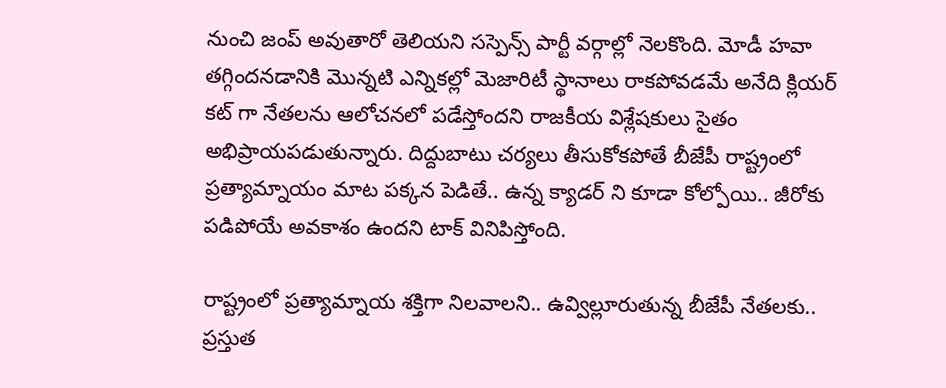నుంచి జంప్ అవుతారో తెలియని సస్పెన్స్ పార్టీ వర్గాల్లో నెలకొంది. మోడీ హవా తగ్గిందనడానికి మొన్నటి ఎన్నికల్లో మెజారిటీ స్థానాలు రాకపోవడమే అనేది క్లియర్ కట్ గా నేతలను ఆలోచనలో పడేస్తోందని రాజకీయ విశ్లేషకులు సైతం అభిప్రాయపడుతున్నారు. దిద్దుబాటు చర్యలు తీసుకోకపోతే బీజేపీ రాష్ట్రంలో ప్రత్యామ్నాయం మాట పక్కన పెడితే.. ఉన్న క్యాడర్ ని కూడా కోల్పోయి.. జీరోకు పడిపోయే అవకాశం ఉందని టాక్ వినిపిస్తోంది.

రాష్ట్రంలో ప్రత్యామ్నాయ శక్తిగా నిలవాలని.. ఉవ్విల్లూరుతున్న బీజేపీ నేతలకు.. ప్రస్తుత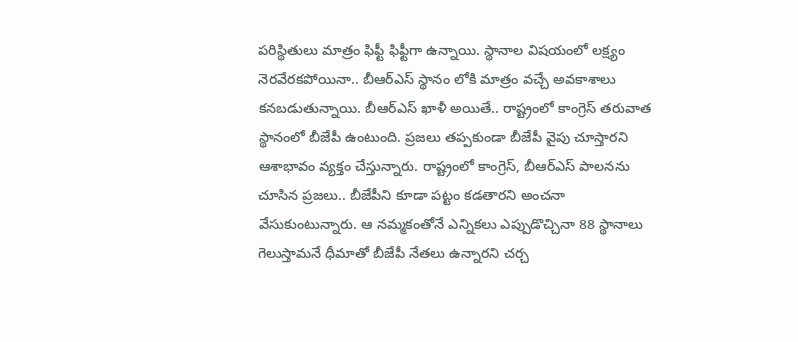పరిస్థితులు మాత్రం ఫిఫ్టీ ఫిఫ్టీగా ఉన్నాయి. స్థానాల విషయంలో లక్ష్యం నెరవేరకపోయినా.. బీఆర్ఎస్ స్థానం లోకి మాత్రం వచ్చే అవకాశాలు కనబడుతున్నాయి. బీఆర్ఎస్ ఖాళీ అయితే.. రాష్ట్రంలో కాంగ్రెస్ తరువాత స్థానంలో బీజేపీ ఉంటుంది. ప్రజలు తప్పకుండా బీజేపీ వైపు చూస్తారని ఆశాభావం వ్యక్తం చేస్తున్నారు. రాష్ట్రంలో కాంగ్రెస్, బీఆర్ఎస్ పాలనను చూసిన ప్రజలు.. బీజేపీని కూడా పట్టం కడతారని అంచనా వేసుకుంటున్నారు. ఆ నమ్మకంతోనే ఎన్నికలు ఎప్పుడొచ్చినా 88 స్థానాలు గెలుస్తామనే ధీమాతో బీజేపీ నేతలు ఉన్నారని చర్చ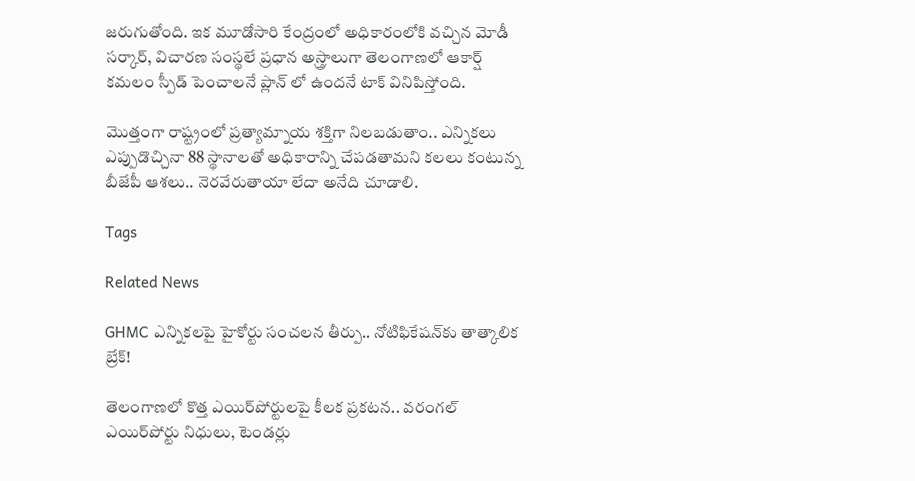జరుగుతోంది. ఇక మూడోసారి కేంద్రంలో అధికారంలోకి వచ్చిన మోడీ సర్కార్, విచారణ సంస్థలే ప్రధాన అస్త్రాలుగా తెలంగాణలో ఆకార్ష్ కమలం స్పీడ్ పెంచాలనే ప్లాన్ లో ఉందనే టాక్ వినిపిస్తోంది.

మొత్తంగా రాష్ట్రంలో ప్రత్యామ్నాయ శక్తిగా నిలబడుతాం.. ఎన్నికలు ఎప్పుడొచ్చినా 88 స్థానాలతో అధికారాన్ని చేపడతామని కలలు కంటున్న బీజేపీ ఆశలు.. నెరవేరుతాయా లేదా అనేది చూడాలి.

Tags

Related News

GHMC ఎన్నికలపై హైకోర్టు సంచలన తీర్పు.. నోటిఫికేషన్‌కు తాత్కాలిక బ్రేక్!

తెలంగాణలో కొత్త ఎయిర్‌పోర్టులపై కీలక ప్రకటన.. వరంగల్ ఎయిర్‌పోర్టు నిధులు, టెండర్లు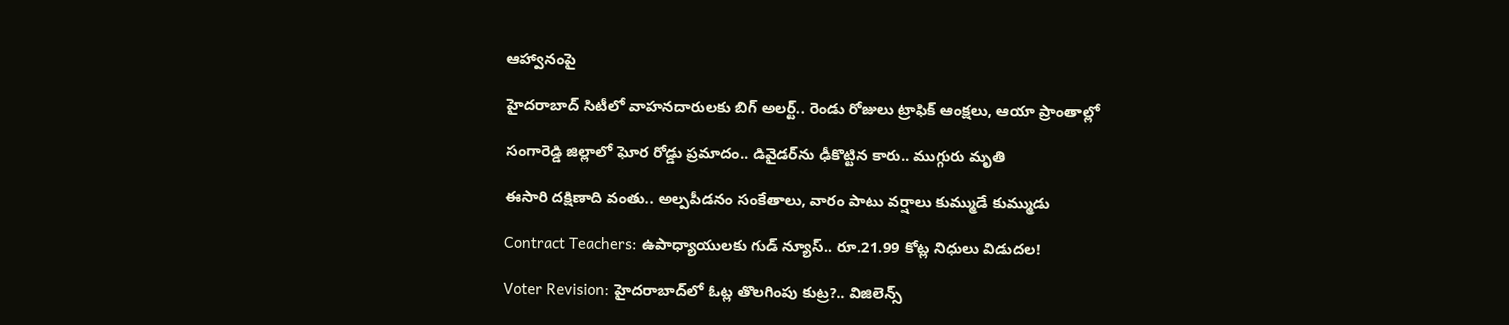ఆహ్వానంపై

హైదరాబాద్ సిటీలో వాహనదారులకు బిగ్ అలర్ట్.. రెండు రోజులు ట్రాఫిక్ ఆంక్షలు, ఆయా ప్రాంతాల్లో

సంగారెడ్డి జిల్లాలో ఘోర రోడ్డు ప్రమాదం.. డివైడర్‌ను ఢీకొట్టిన కారు.. ముగ్గురు మృతి

ఈసారి దక్షిణాది వంతు.. అల్పపీడనం సంకేతాలు, వారం పాటు వర్షాలు కుమ్ముడే కుమ్ముడు

Contract Teachers: ఉపాధ్యాయులకు గుడ్ న్యూస్.. రూ.21.99 కోట్ల నిధులు విడుదల!

Voter Revision: హైదరాబాద్‌లో ఓట్ల తొలగింపు కుట్ర?.. విజిలెన్స్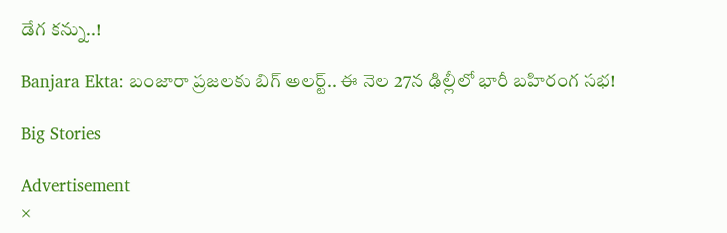డేగ కన్ను..!

Banjara Ekta: బంజారా ప్రజలకు బిగ్ అలర్ట్.. ఈ నెల 27న ఢిల్లీలో భారీ బహిరంగ సభ!

Big Stories

Advertisement
×